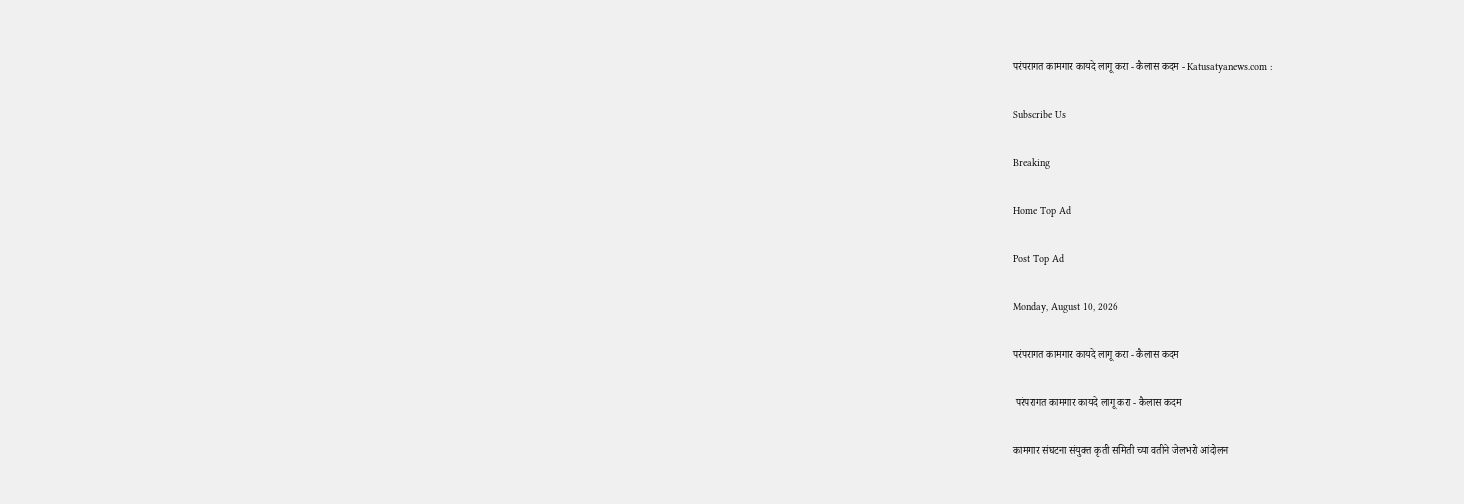परंपरागत कामगार कायदे लागू करा - कैलास कदम - Katusatyanews.com :

Subscribe Us

Breaking

Home Top Ad

Post Top Ad

Monday, August 10, 2026

परंपरागत कामगार कायदे लागू करा - कैलास कदम

 परंपरागत कामगार कायदे लागू करा - कैलास कदम

कामगार संघटना संयुक्त कृती समिती च्या वतीने जेलभरो आंदोलन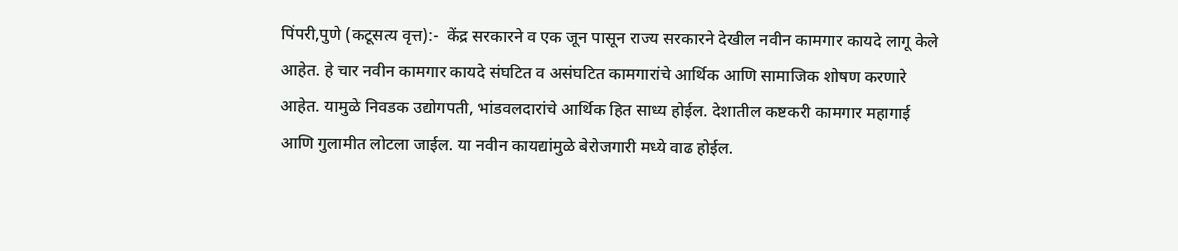पिंपरी,पुणे (कटूसत्य वृत्त):-  केंद्र सरकारने व एक जून पासून राज्य सरकारने देखील नवीन कामगार कायदे लागू केले आहेत. हे चार नवीन कामगार कायदे संघटित व असंघटित कामगारांचे आर्थिक आणि सामाजिक शोषण करणारे आहेत. यामुळे निवडक उद्योगपती, भांडवलदारांचे आर्थिक हित साध्य होईल. देशातील कष्टकरी कामगार महागाई आणि गुलामीत लोटला जाईल. या नवीन कायद्यांमुळे बेरोजगारी मध्ये वाढ होईल.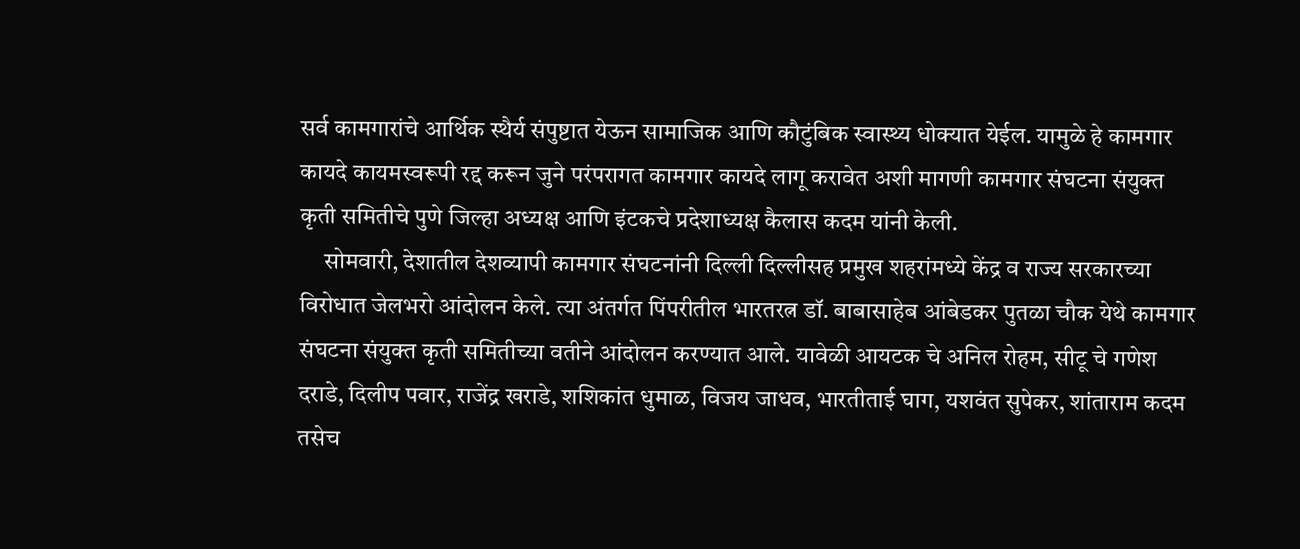सर्व कामगारांचे आर्थिक स्थैर्य संपुष्टात येऊन सामाजिक आणि कौटुंबिक स्वास्थ्य धोक्यात येईल. यामुळे हे कामगार कायदे कायमस्वरूपी रद्द करून जुने परंपरागत कामगार कायदे लागू करावेत अशी मागणी कामगार संघटना संयुक्त कृती समितीचे पुणे जिल्हा अध्यक्ष आणि इंटकचे प्रदेशाध्यक्ष कैलास कदम यांनी केली.
     सोमवारी, देशातील देशव्यापी कामगार संघटनांनी दिल्ली दिल्लीसह प्रमुख शहरांमध्ये केंद्र व राज्य सरकारच्या विरोधात जेलभरो आंदोलन केले. त्या अंतर्गत पिंपरीतील भारतरत्न डॉ. बाबासाहेब आंबेडकर पुतळा चौक येथे कामगार संघटना संयुक्त कृती समितीच्या वतीने आंदोलन करण्यात आले. यावेळी आयटक चे अनिल रोहम, सीटू चे गणेश दराडे, दिलीप पवार, राजेंद्र खराडे, शशिकांत धुमाळ, विजय जाधव, भारतीताई घाग, यशवंत सुपेकर, शांताराम कदम तसेच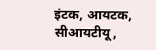इंटक, आयटक, सीआयटीयू,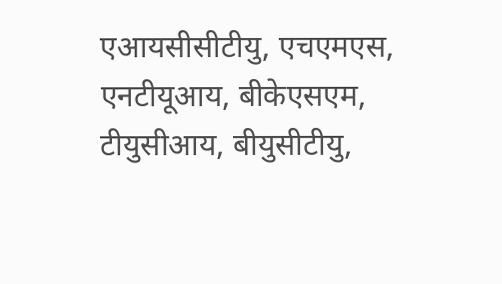एआयसीसीटीयु, एचएमएस, एनटीयूआय, बीकेएसएम, टीयुसीआय, बीयुसीटीयु,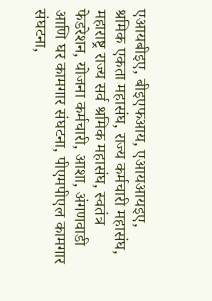एआयबीइए, बीइएफआय, एआयआयइए, श्रमिक एकता महासंघ, राज्य कर्मचारी महासंघ, महाराष्ट्र राज्य सर्व श्रमिक महासंघ, स्वतंत्र फेडरेशन, योजना कर्मचारी, आशा, अंगणवाडी आणि घर कामगार संघटना, पीएमपीएल कामगार संघटना,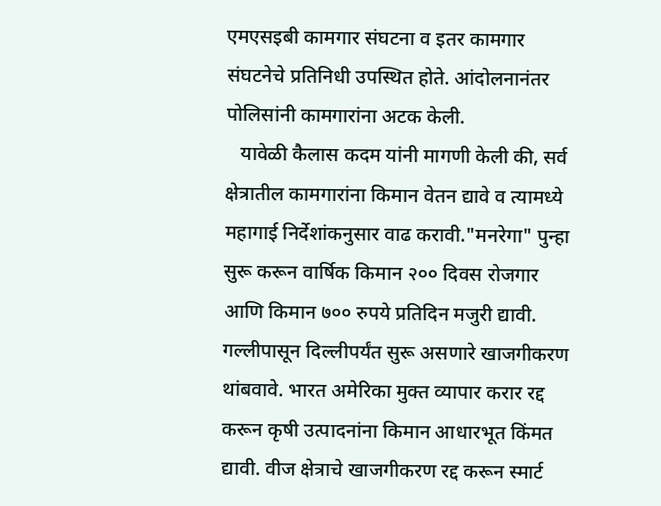एमएसइबी कामगार संघटना व इतर कामगार संघटनेचे प्रतिनिधी उपस्थित होते. आंदोलनानंतर पोलिसांनी कामगारांना अटक केली.
   यावेळी कैलास कदम यांनी मागणी केली की, सर्व क्षेत्रातील कामगारांना किमान वेतन द्यावे व त्यामध्ये महागाई निर्देशांकनुसार वाढ करावी."मनरेगा" पुन्हा सुरू करून वार्षिक किमान २०० दिवस रोजगार आणि किमान ७०० रुपये प्रतिदिन मजुरी द्यावी. गल्लीपासून दिल्लीपर्यंत सुरू असणारे खाजगीकरण थांबवावे. भारत अमेरिका मुक्त व्यापार करार रद्द करून कृषी उत्पादनांना किमान आधारभूत किंमत द्यावी. वीज क्षेत्राचे खाजगीकरण रद्द करून स्मार्ट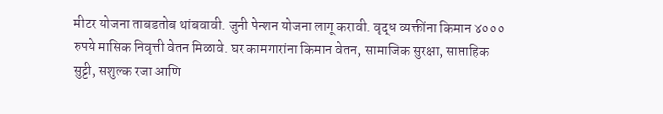मीटर योजना ताबडतोब थांबवावी. जुनी पेन्शन योजना लागू करावी. वृद्ध व्यक्तींना किमान ४००० रुपये मासिक निवृत्ती वेतन मिळावे. घर कामगारांना किमान वेतन, सामाजिक सुरक्षा, साप्ताहिक सुट्टी, सशुल्क रजा आणि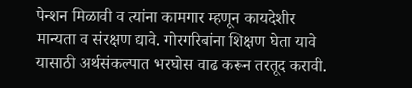पेन्शन मिळावी व त्यांना कामगार म्हणून कायदेशीर मान्यता व संरक्षण द्यावे. गोरगरिबांना शिक्षण घेता यावे यासाठी अर्थसंकल्पात भरघोस वाढ करून तरतूद करावी.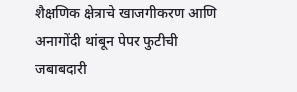शैक्षणिक क्षेत्राचे खाजगीकरण आणि अनागोंदी थांबून पेपर फुटीची जबाबदारी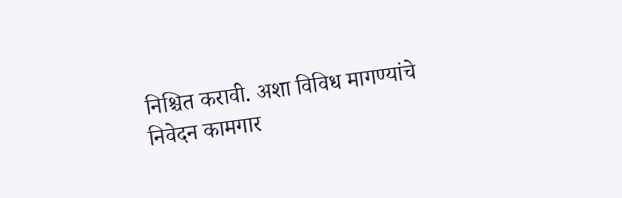निश्चित करावी. अशा विविध मागण्यांचे निवेदन कामगार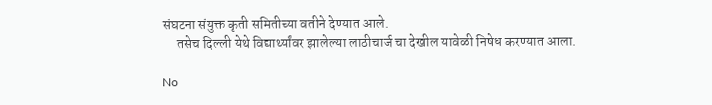संघटना संयुक्त कृती समितीच्या वतीने देण्यात आले.
     तसेच दिल्ली येथे विद्यार्थ्यांवर झालेल्या लाठीचार्ज चा देखील यावेळी निषेध करण्यात आला.

No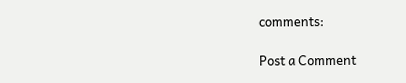comments:

Post a Comment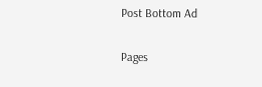Post Bottom Ad

Pages